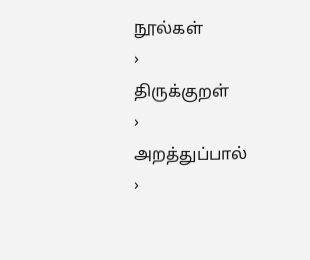நூல்கள்
›
திருக்குறள்
›
அறத்துப்பால்
›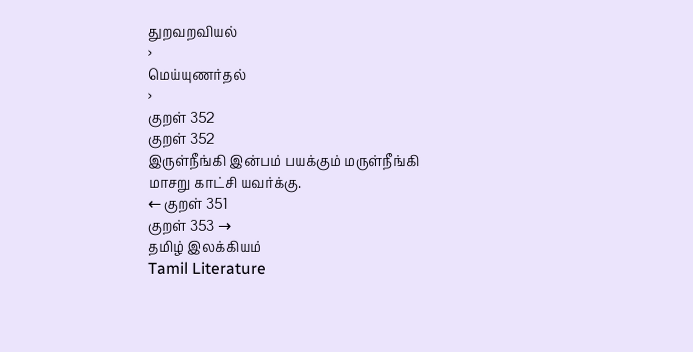துறவறவியல்
›
மெய்யுணர்தல்
›
குறள் 352
குறள் 352
இருள்நீங்கி இன்பம் பயக்கும் மருள்நீங்கி
மாசறு காட்சி யவர்க்கு.
← குறள் 351
குறள் 353 →
தமிழ் இலக்கியம்
Tamil Literature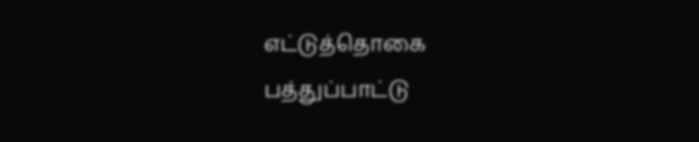எட்டுத்தொகை
பத்துப்பாட்டு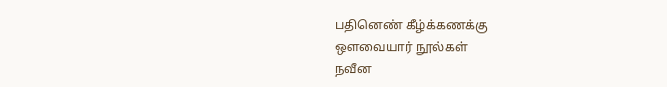பதினெண் கீழ்க்கணக்கு
ஔவையார் நூல்கள்
நவீன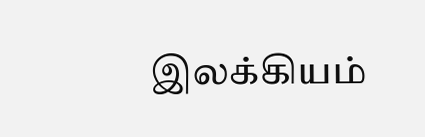இலக்கியம்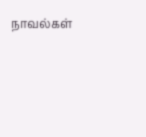நாவல்கள்